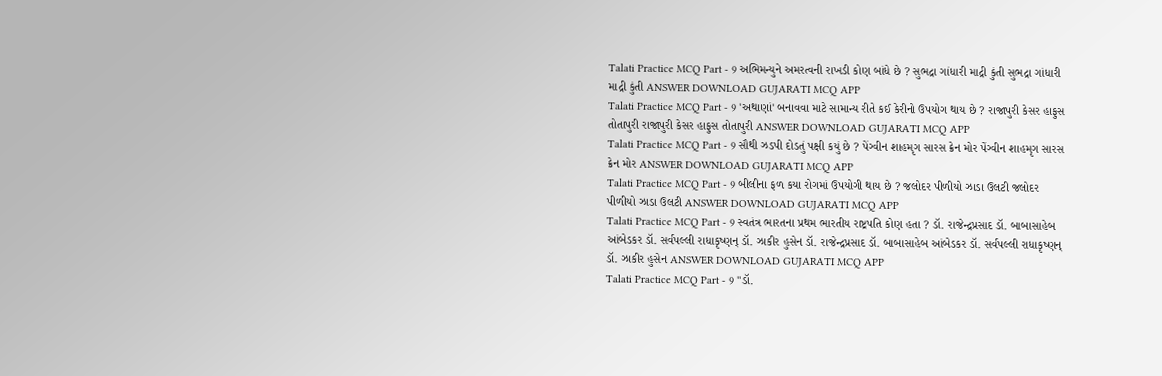Talati Practice MCQ Part - 9 અભિમન્યુને અમરત્વની રાખડી કોણ બાંધે છે ? સુભદ્રા ગાંધારી માદ્રી કુંતી સુભદ્રા ગાંધારી માદ્રી કુંતી ANSWER DOWNLOAD GUJARATI MCQ APP
Talati Practice MCQ Part - 9 'અથાણાં' બનાવવા માટે સામાન્ય રીતે કઈ કેરીનો ઉપયોગ થાય છે ? રાજાપુરી કેસર હાફુસ તોતાપુરી રાજાપુરી કેસર હાફુસ તોતાપુરી ANSWER DOWNLOAD GUJARATI MCQ APP
Talati Practice MCQ Part - 9 સૌથી ઝડપી દોડતું પક્ષી કયું છે ? પેંગ્વીન શાહમૃગ સારસ ક્રેન મોર પેંગ્વીન શાહમૃગ સારસ ક્રેન મોર ANSWER DOWNLOAD GUJARATI MCQ APP
Talati Practice MCQ Part - 9 બીલીના ફળ કયા રોગમાં ઉપયોગી થાય છે ? જલોદર પીળીયો ઝાડા ઉલટી જલોદર પીળીયો ઝાડા ઉલટી ANSWER DOWNLOAD GUJARATI MCQ APP
Talati Practice MCQ Part - 9 સ્વતંત્ર ભારતના પ્રથમ ભારતીય રાષ્ટ્રપતિ કોણ હતા ? ડૉ. રાજેન્દ્રપ્રસાદ ડૉ. બાબાસાહેબ આંબેડકર ડૉ. સર્વપલ્લી રાધાકૃષ્ણન્ ડૉ. ઝાકીર હુસેન ડૉ. રાજેન્દ્રપ્રસાદ ડૉ. બાબાસાહેબ આંબેડકર ડૉ. સર્વપલ્લી રાધાકૃષ્ણન્ ડૉ. ઝાકીર હુસેન ANSWER DOWNLOAD GUJARATI MCQ APP
Talati Practice MCQ Part - 9 "ડૉ.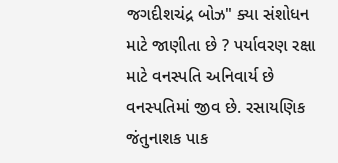જગદીશચંદ્ર બોઝ" ક્યા સંશોધન માટે જાણીતા છે ? પર્યાવરણ રક્ષા માટે વનસ્પતિ અનિવાર્ય છે વનસ્પતિમાં જીવ છે. રસાયણિક જંતુનાશક પાક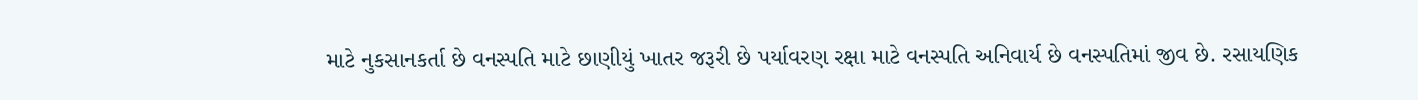માટે નુકસાનકર્તા છે વનસ્પતિ માટે છાણીયું ખાતર જરૂરી છે પર્યાવરણ રક્ષા માટે વનસ્પતિ અનિવાર્ય છે વનસ્પતિમાં જીવ છે. રસાયણિક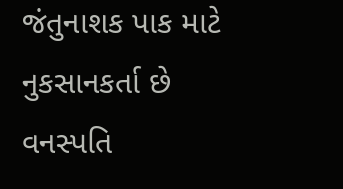જંતુનાશક પાક માટે નુકસાનકર્તા છે વનસ્પતિ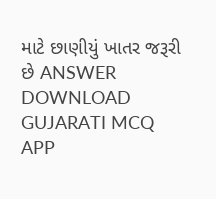માટે છાણીયું ખાતર જરૂરી છે ANSWER DOWNLOAD GUJARATI MCQ APP